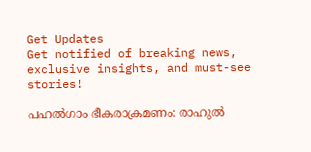Get Updates
Get notified of breaking news, exclusive insights, and must-see stories!

പഹല്‍ഗാം ഭീകരാക്രമണം: രാഹുൽ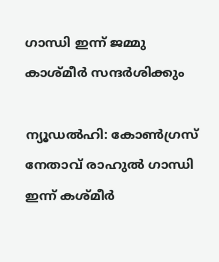ഗാന്ധി ഇന്ന് ജമ്മു കാശ്മീർ സന്ദർശിക്കും

ന്യൂഡൽഹി: കോൺഗ്രസ് നേതാവ് രാഹുൽ ഗാന്ധി ഇന്ന് കശ്മീർ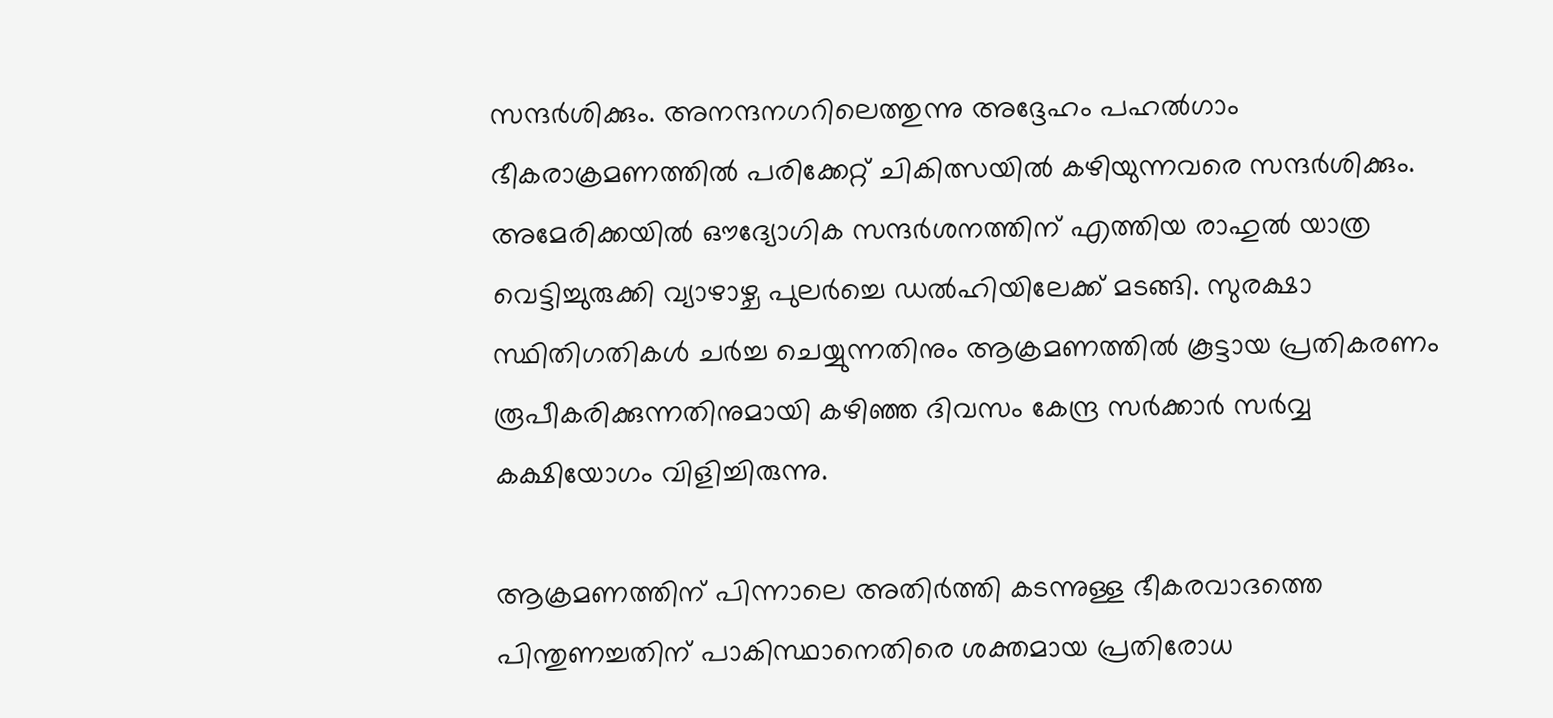സന്ദർശിക്കും. അനന്ദനഗറിലെത്തുന്നു അദ്ദേഹം പഹൽഗാം ഭീകരാക്രമണത്തിൽ പരിക്കേറ്റ് ചികിത്സയിൽ കഴിയുന്നവരെ സന്ദർശിക്കും. അമേരിക്കയിൽ ഔദ്യോഗിക സന്ദർശനത്തിന് എത്തിയ രാഹുൽ യാത്ര വെട്ടിച്ചുരുക്കി വ്യാഴാഴ്ച പുലർച്ചെ ഡൽഹിയിലേക്ക് മടങ്ങി. സുരക്ഷാ സ്ഥിതിഗതികൾ ചർച്ച ചെയ്യുന്നതിനും ആക്രമണത്തിൽ കൂട്ടായ പ്രതികരണം രൂപീകരിക്കുന്നതിനുമായി കഴിഞ്ഞ ദിവസം കേന്ദ്ര സർക്കാർ സർവ്വ കക്ഷിയോഗം വിളിച്ചിരുന്നു.

ആക്രമണത്തിന് പിന്നാലെ അതിർത്തി കടന്നുള്ള ഭീകരവാദത്തെ പിന്തുണച്ചതിന് പാകിസ്ഥാനെതിരെ ശക്തമായ പ്രതിരോധ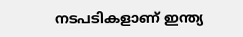നടപടികളാണ് ഇന്ത്യ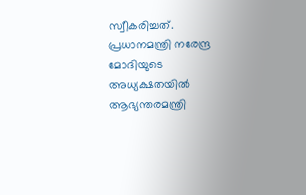സ്വീകരിച്ചത്. പ്രധാനമന്ത്രി നരേന്ദ്ര മോദിയുടെ അധ്യക്ഷതയിൽ ആഭ്യന്തരമന്ത്രി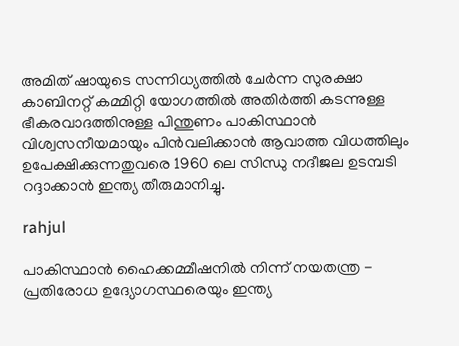അമിത് ഷായുടെ സന്നിധ്യത്തിൽ ചേർന്ന സുരക്ഷാ കാബിനറ്റ് കമ്മിറ്റി യോഗത്തിൽ അതിർത്തി കടന്നുള്ള ഭീകരവാദത്തിനുള്ള പിന്തുണം പാകിസ്ഥാൻ വിശ്വസനീയമായും പിൻവലിക്കാൻ ആവാത്ത വിധത്തിലും ഉപേക്ഷിക്കുന്നതുവരെ 1960 ലെ സിന്ധു നദീജല ഉടമ്പടി റദ്ദാക്കാൻ ഇന്ത്യ തീരുമാനിച്ചു.

rahjul

പാകിസ്ഥാൻ ഹൈക്കമ്മീഷനിൽ നിന്ന് നയതന്ത്ര - പ്രതിരോധ ഉദ്യോഗസ്ഥരെയും ഇന്ത്യ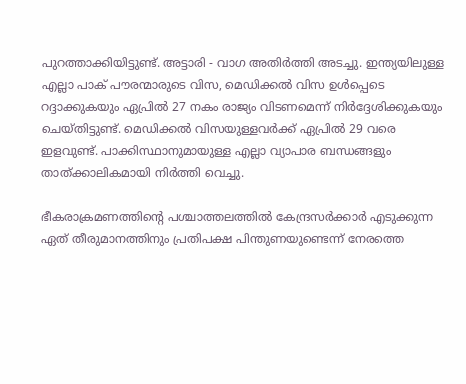പുറത്താക്കിയിട്ടുണ്ട്. അട്ടാരി - വാഗ അതിർത്തി അടച്ചു. ഇന്ത്യയിലുള്ള എല്ലാ പാക് പൗരന്മാരുടെ വിസ, മെഡിക്കൽ വിസ ഉൾപ്പെടെ റദ്ദാക്കുകയും ഏപ്രിൽ 27 നകം രാജ്യം വിടണമെന്ന് നിർദ്ദേശിക്കുകയും ചെയ്തിട്ടുണ്ട്. മെഡിക്കൽ വിസയുള്ളവർക്ക് ഏപ്രിൽ 29 വരെ ഇളവുണ്ട്. പാക്കിസ്ഥാനുമായുള്ള എല്ലാ വ്യാപാര ബന്ധങ്ങളും താത്ക്കാലികമായി നിർത്തി വെച്ചു.

ഭീകരാക്രമണത്തിന്റെ പശ്ചാത്തലത്തിൽ കേന്ദ്രസർക്കാർ എടുക്കുന്ന ഏത് തീരുമാനത്തിനും പ്രതിപക്ഷ പിന്തുണയുണ്ടെന്ന് നേരത്തെ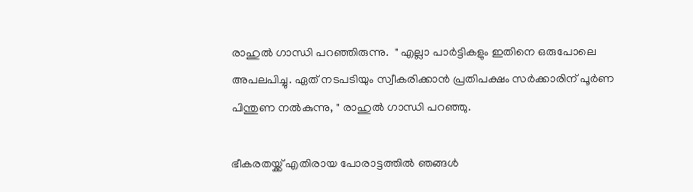രാഹുൽ ഗാന്ധി പറഞ്ഞിരുന്നു.  " എല്ലാ പാർട്ടികളും ഇതിനെ ഒരുപോലെ അപലപിച്ചു. ഏത് നടപടിയും സ്വീകരിക്കാൻ പ്രതിപക്ഷം സർക്കാരിന് പൂർണ പിന്തുണ നൽകുന്നു, " രാഹുൽ ഗാന്ധി പറഞ്ഞു.

ഭീകരതയ്ക്ക് എതിരായ പോരാട്ടത്തിൽ ഞങ്ങൾ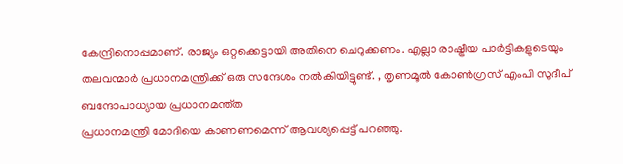കേന്ദ്രിനൊപ്പമാണ്. രാജ്യം ഒറ്റക്കെട്ടായി അതിനെ ചെറുക്കണം. എല്ലാ രാഷ്ട്രീയ പാർട്ടികളുടെയും തലവന്മാർ പ്രധാനമന്ത്രിക്ക് ഒരു സന്ദേശം നൽകിയിട്ടുണ്ട്. , തൃണമൂൽ കോൺഗ്രസ് എംപി സുദീപ് ബന്ദോപാധ്യായ പ്രധാനമന്ത്ത
പ്രധാനമന്ത്രി മോദിയെ കാണണമെന്ന് ആവശ്യപ്പെട്ട് പറഞ്ഞു.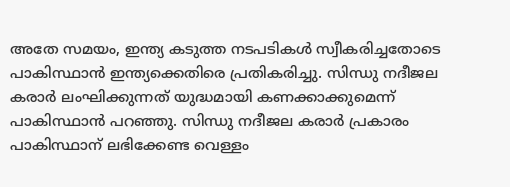അതേ സമയം, ഇന്ത്യ കടുത്ത നടപടികൾ സ്വീകരിച്ചതോടെ പാകിസ്ഥാൻ ഇന്ത്യക്കെതിരെ പ്രതികരിച്ചു. സിന്ധു നദീജല കരാർ ലംഘിക്കുന്നത് യുദ്ധമായി കണക്കാക്കുമെന്ന് പാകിസ്ഥാൻ പറഞ്ഞു. സിന്ധു നദീജല കരാർ പ്രകാരം പാകിസ്ഥാന് ലഭിക്കേണ്ട വെള്ളം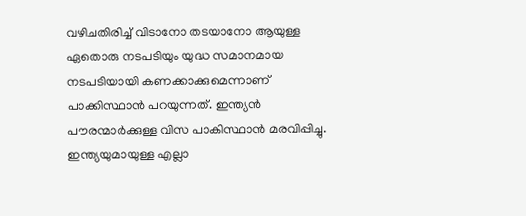വഴിചതിരിച്ച് വിടാനോ തടയാനോ ആയുള്ള ഏതൊരു നടപടിയും യുദ്ധ സമാനമായ നടപടിയായി കണക്കാക്കുമെന്നാണ് പാക്കിസ്ഥാൻ പറയുന്നത്. ഇന്ത്യൻ പൗരന്മാർക്കുള്ള വിസ പാകിസ്ഥാൻ മരവിപ്പിച്ചു. ഇന്ത്യയുമായുള്ള എല്ലാ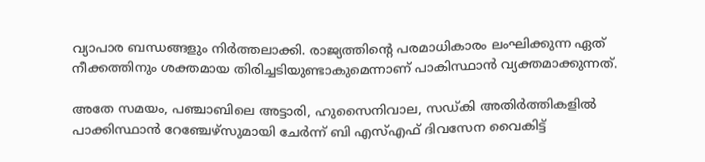വ്യാപാര ബന്ധങ്ങളും നിർത്തലാക്കി. രാജ്യത്തിന്റെ പരമാധികാരം ലംഘിക്കുന്ന ഏത് നീക്കത്തിനും ശക്തമായ തിരിച്ചടിയുണ്ടാകുമെന്നാണ് പാകിസ്ഥാൻ വ്യക്തമാക്കുന്നത്.

അതേ സമയം, പ‍ഞ്ചാബിലെ അട്ടാരി, ഹുസൈനിവാല, സഡ്കി അതിർത്തികളിൽ പാക്കിസ്ഥാൻ റേഞ്ചേഴ്സുമായി ചേർന്ന് ബി എസ്എഫ് ദിവസേന വൈകിട്ട്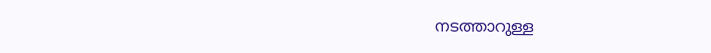നടത്താറുള്ള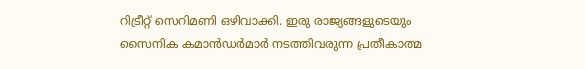റിട്രീറ്റ് സെറിമണി ഒഴിവാക്കി. ഇരു രാജ്യങ്ങളുടെയും സൈനിക കമാൻഡർമാർ നടത്തിവരുന്ന പ്രതീകാത്മ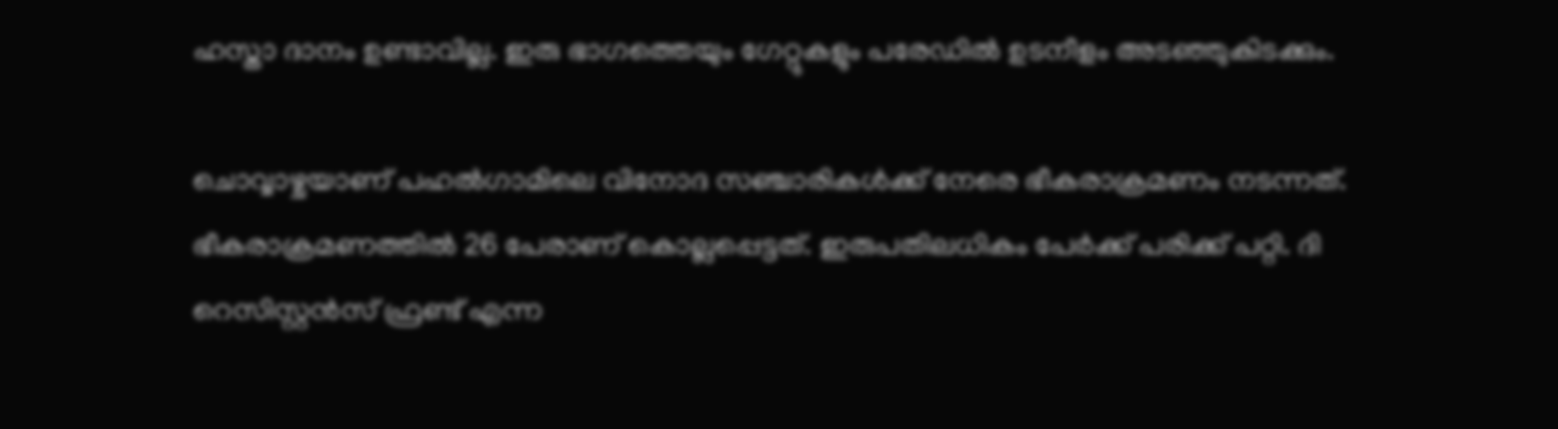ഹസ്താ ദാനം ഉണ്ടാവില്ല. ഇരു ഭാഗത്തെയും ഗേറ്റുകളും പരേഡിൽ ഉടനീളം അടഞ്ഞുകിടക്കും.

ചൊവ്വാഴ്ചയാണ് പഹൽഗാമിലെ വിനോദ സഞ്ചാരികൾക്ക് നേരെ ഭീകരാക്രമണം നടന്നത്. ഭീകരാക്രമണത്തിൽ 26 പേരാണ് കൊല്ലപ്പെട്ടത്. ഇരുപതിലധികം പേർക്ക് പരിക്ക് പറ്റി. ദി റെസിസ്റ്റൻസ് ഫ്രണ്ട് എന്ന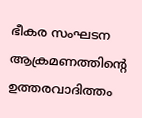ഭീകര സംഘടന ആക്രമണത്തിന്റെ ഉത്തരവാദിത്തം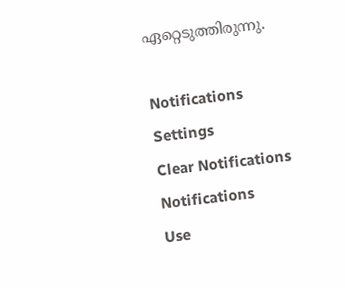ഏറ്റെടുത്തിരുന്നു.

Notifications
Settings
Clear Notifications
Notifications
Use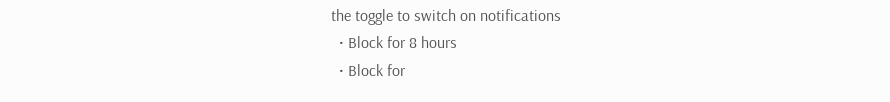the toggle to switch on notifications
  • Block for 8 hours
  • Block for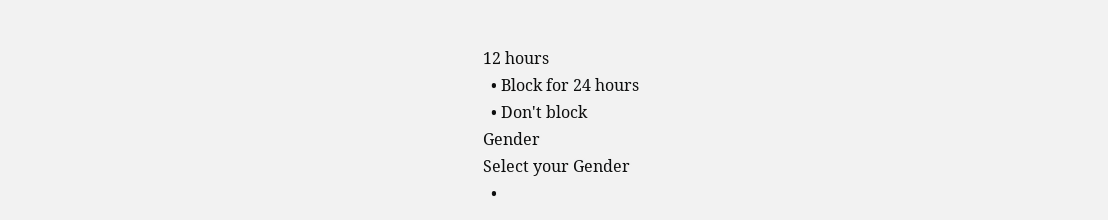12 hours
  • Block for 24 hours
  • Don't block
Gender
Select your Gender
  •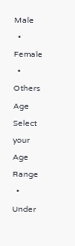Male
  • Female
  • Others
Age
Select your Age Range
  • Under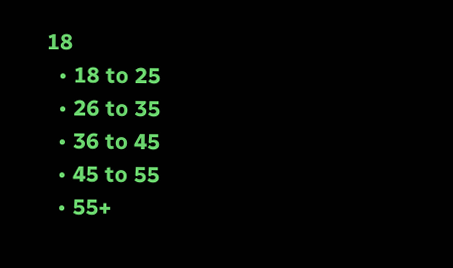18
  • 18 to 25
  • 26 to 35
  • 36 to 45
  • 45 to 55
  • 55+